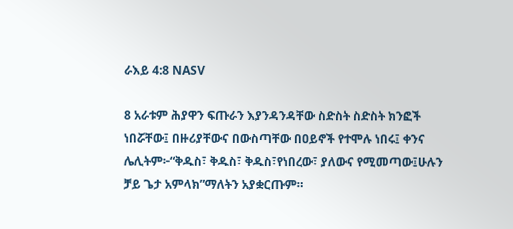ራእይ 4:8 NASV

8 አራቱም ሕያዋን ፍጡራን እያንዳንዳቸው ስድስት ስድስት ክንፎች ነበሯቸው፤ በዙሪያቸውና በውስጣቸው በዐይኖች የተሞሉ ነበሩ፤ ቀንና ሌሊትም፦“ቅዱስ፣ ቅዱስ፣ ቅዱስ፣የነበረው፣ ያለውና የሚመጣው፤ሁሉን ቻይ ጌታ አምላክ”ማለትን አያቋርጡም።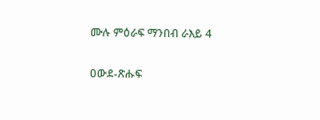ሙሉ ምዕራፍ ማንበብ ራእይ 4

ዐውደ-ጽሑፍ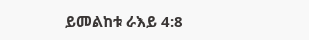ይመልከቱ ራእይ 4:8